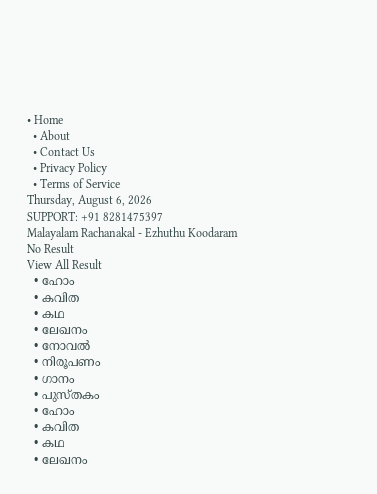• Home
  • About
  • Contact Us
  • Privacy Policy
  • Terms of Service
Thursday, August 6, 2026
SUPPORT: +91 8281475397
Malayalam Rachanakal - Ezhuthu Koodaram
No Result
View All Result
  • ഹോം
  • കവിത
  • കഥ
  • ലേഖനം
  • നോവൽ
  • നിരൂപണം
  • ഗാനം
  • പുസ്തകം
  • ഹോം
  • കവിത
  • കഥ
  • ലേഖനം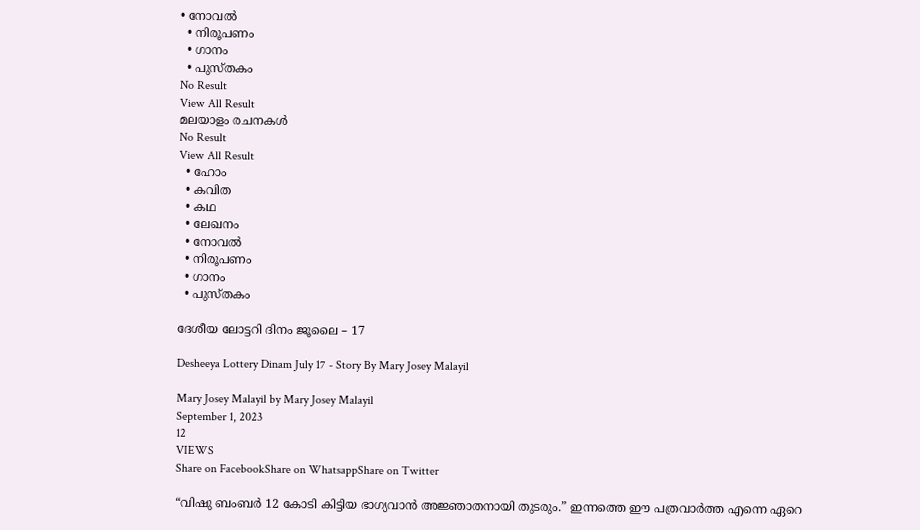• നോവൽ
  • നിരൂപണം
  • ഗാനം
  • പുസ്തകം
No Result
View All Result
മലയാളം രചനകൾ
No Result
View All Result
  • ഹോം
  • കവിത
  • കഥ
  • ലേഖനം
  • നോവൽ
  • നിരൂപണം
  • ഗാനം
  • പുസ്തകം

ദേശീയ ലോട്ടറി ദിനം ജൂലൈ – 17

Desheeya Lottery Dinam July 17 - Story By Mary Josey Malayil

Mary Josey Malayil by Mary Josey Malayil
September 1, 2023
12
VIEWS
Share on FacebookShare on WhatsappShare on Twitter

“വിഷു ബംബർ 12 കോടി കിട്ടിയ ഭാഗ്യവാൻ അജ്ഞാതനായി തുടരും.” ഇന്നത്തെ ഈ പത്രവാർത്ത എന്നെ ഏറെ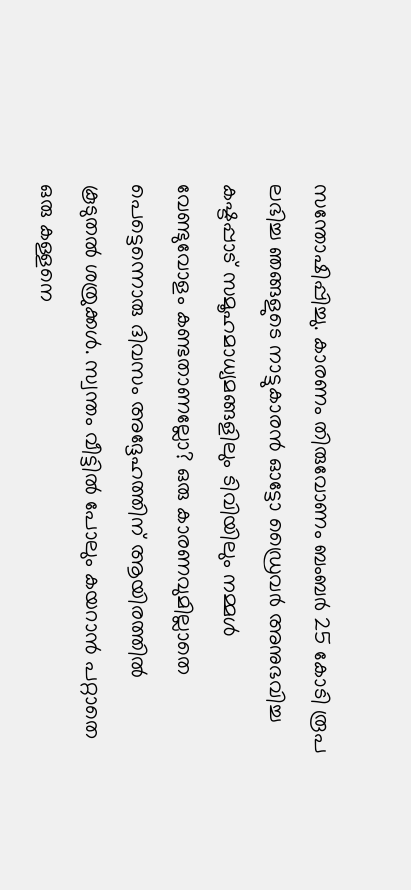സന്തോഷിപ്പിച്ചു. കാരണം തിരുവോണം ബംബർ 25 കോടി രൂപ ലഭിച്ച ഞങ്ങളുടെ നാട്ടുകാരൻ ഓട്ടോ ഡ്രൈവർ അനുഭവിച്ച കഷ്ടപ്പാട് സമൂഹമാധ്യമങ്ങളിലും ടിവിയിലും നമ്മൾ വേണ്ടുവോളം കണ്ടതാണല്ലോ? ഒരു കാരണവുമില്ലാതെ പെട്ടെന്നൊരു ദിവസം അദ്ദേഹത്തിന് ആയിരത്തിൽ കൂടുതൽ ശത്രുക്കൾ. സ്വന്തം വീട്ടിൽ പോലും കയറാൻ പറ്റാതെ ഒരു കള്ളനെ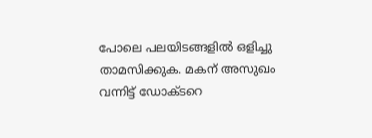പോലെ പലയിടങ്ങളിൽ ഒളിച്ചു താമസിക്കുക. മകന് അസുഖം വന്നിട്ട് ഡോക്ടറെ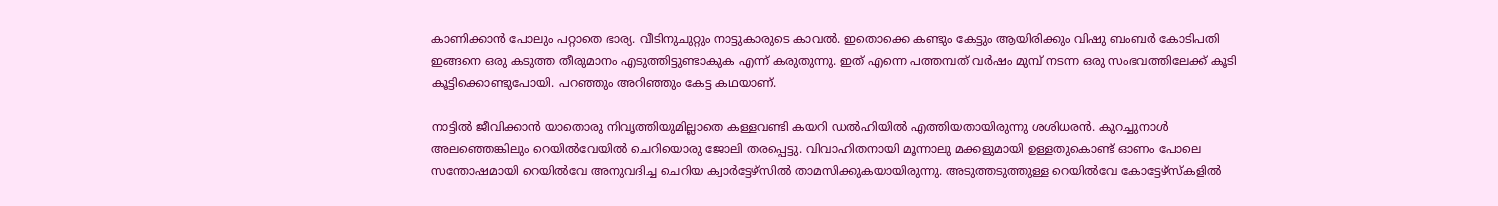കാണിക്കാൻ പോലും പറ്റാതെ ഭാര്യ. വീടിനുചുറ്റും നാട്ടുകാരുടെ കാവൽ. ഇതൊക്കെ കണ്ടും കേട്ടും ആയിരിക്കും വിഷു ബംബർ കോടിപതി ഇങ്ങനെ ഒരു കടുത്ത തീരുമാനം എടുത്തിട്ടുണ്ടാകുക എന്ന് കരുതുന്നു. ഇത് എന്നെ പത്തമ്പത് വർഷം മുമ്പ് നടന്ന ഒരു സംഭവത്തിലേക്ക് കൂടി കൂട്ടിക്കൊണ്ടുപോയി. പറഞ്ഞും അറിഞ്ഞും കേട്ട കഥയാണ്.

നാട്ടിൽ ജീവിക്കാൻ യാതൊരു നിവൃത്തിയുമില്ലാതെ കള്ളവണ്ടി കയറി ഡൽഹിയിൽ എത്തിയതായിരുന്നു ശശിധരൻ. കുറച്ചുനാൾ അലഞ്ഞെങ്കിലും റെയിൽവേയിൽ ചെറിയൊരു ജോലി തരപ്പെട്ടു. വിവാഹിതനായി മൂന്നാലു മക്കളുമായി ഉള്ളതുകൊണ്ട് ഓണം പോലെ സന്തോഷമായി റെയിൽവേ അനുവദിച്ച ചെറിയ ക്വാർട്ടേഴ്സിൽ താമസിക്കുകയായിരുന്നു. അടുത്തടുത്തുള്ള റെയിൽവേ കോട്ടേഴ്സ്കളിൽ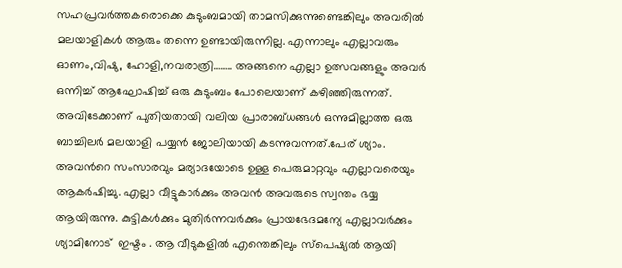സഹപ്രവർത്തകരൊക്കെ കുടുംബമായി താമസിക്കുന്നുണ്ടെങ്കിലും അവരിൽ മലയാളികൾ ആരും തന്നെ ഉണ്ടായിരുന്നില്ല. എന്നാലും എല്ലാവരും ഓണം,വിഷു, ഹോളി,നവരാത്രി…….. അങ്ങനെ എല്ലാ ഉത്സവങ്ങളും അവർ ഒന്നിച്ച് ആഘോഷിച്ച് ഒരു കുടുംബം പോലെയാണ് കഴിഞ്ഞിരുന്നത്. അവിടേക്കാണ് പുതിയതായി വലിയ പ്രാരാബ്ധങ്ങൾ ഒന്നുമില്ലാത്ത ഒരു ബാച്ചിലർ മലയാളി പയ്യൻ ജോലിയായി കടന്നുവന്നത്.പേര് ശ്യാം. അവൻറെ സംസാരവും മര്യാദയോടെ ഉള്ള പെരുമാറ്റവും എല്ലാവരെയും ആകർഷിച്ചു. എല്ലാ വീട്ടുകാർക്കും അവൻ അവരുടെ സ്വന്തം ഭയ്യ ആയിരുന്നു. കുട്ടികൾക്കും മുതിർന്നവർക്കും പ്രായഭേദമന്യേ എല്ലാവർക്കും ശ്യാമിനോട്  ഇഷ്ടം . ആ വീടുകളിൽ എന്തെങ്കിലും സ്പെഷ്യൽ ആയി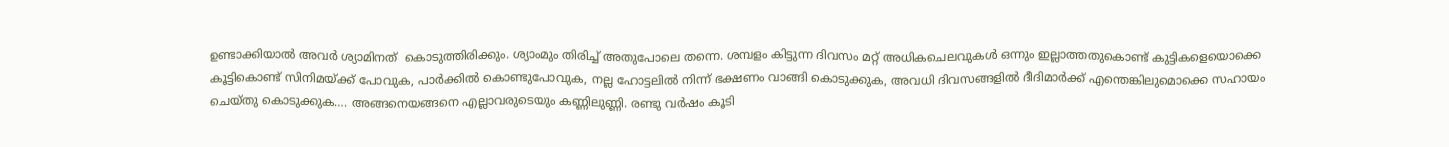ഉണ്ടാക്കിയാൽ അവർ ശ്യാമിനത്  കൊടുത്തിരിക്കും. ശ്യാംമും തിരിച്ച് അതുപോലെ തന്നെ. ശമ്പളം കിട്ടുന്ന ദിവസം മറ്റ് അധികചെലവുകൾ ഒന്നും ഇല്ലാത്തതുകൊണ്ട് കുട്ടികളെയൊക്കെ കൂട്ടികൊണ്ട് സിനിമയ്ക്ക് പോവുക, പാർക്കിൽ കൊണ്ടുപോവുക, നല്ല ഹോട്ടലിൽ നിന്ന് ഭക്ഷണം വാങ്ങി കൊടുക്കുക, അവധി ദിവസങ്ങളിൽ ദീദിമാർക്ക് എന്തെങ്കിലുമൊക്കെ സഹായം ചെയ്തു കൊടുക്കുക…. അങ്ങനെയങ്ങനെ എല്ലാവരുടെയും കണ്ണിലുണ്ണി. രണ്ടു വർഷം കൂടി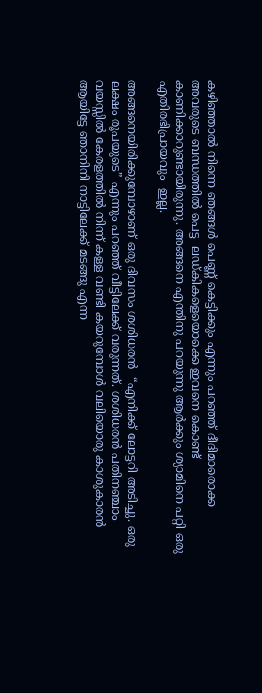കഴിഞ്ഞാൽ നിന്നെ ഞങ്ങൾ പെണ്ണ് കെട്ടിക്കും എന്നും പറഞ്ഞ് ദീദിമാരൊക്ക അവരുടെ ബന്ധത്തിൽ പെട്ട  ലഡ്കികളെയൊക്കെ ഇവനെ കൊണ്ട് കാണിക്കാറുണ്ടായിരുന്നു. അങ്ങനെ എന്തിനു പറയുന്നു ആർക്കും ശ്യാമിനെ പറ്റി ഒരു എതിരഭിപ്രായവും  ഇല്ല.

അങ്ങനെയിരിക്കുമ്പോഴാണ് ഒരു ദിവസം ശശിധരൻ  “എനിക്ക് ലോട്ടറി അടിച്ചു. ഒരു ലക്ഷം രൂപയുടെ” എന്നും പറഞ്ഞ് വീട്ടിലേക്ക് വരുന്നത്. ശശിധരൻ പതിനഞ്ചാം വയസ്സിൽ കേരളത്തിൽ നിന്ന് കള്ള വണ്ടി കയറുമ്പോൾ വലിയൊരു കാശുകാരൻ ആയിട്ടേ ഞാനിനി നാട്ടിലേക്ക് മടങ്ങു എന്ന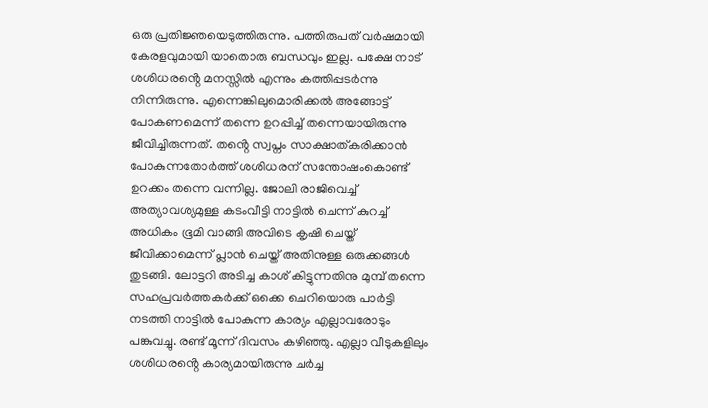ഒരു പ്രതിജ്ഞയെടുത്തിരുന്നു. പത്തിരുപത് വർഷമായി കേരളവുമായി യാതൊരു ബന്ധവും ഇല്ല. പക്ഷേ നാട് ശശിധരൻ്റെ മനസ്സിൽ എന്നും കത്തിപ്പടർന്നു നിന്നിരുന്നു. എന്നെങ്കിലുമൊരിക്കൽ അങ്ങോട്ട് പോകണമെന്ന് തന്നെ ഉറപ്പിച്ച് തന്നെയായിരുന്നു ജീവിച്ചിരുന്നത്. തൻ്റെ സ്വപ്നം സാക്ഷാത്കരിക്കാൻ പോകുന്നതോർത്ത് ശശിധരന് സന്തോഷംകൊണ്ട് ഉറക്കം തന്നെ വന്നില്ല. ജോലി രാജിവെച്ച് അത്യാവശ്യമുള്ള കടംവീട്ടി നാട്ടിൽ ചെന്ന് കുറച്ച് അധികം ഭൂമി വാങ്ങി അവിടെ കൃഷി ചെയ്ത് ജീവിക്കാമെന്ന് പ്ലാൻ ചെയ്ത് അതിനുള്ള ഒരുക്കങ്ങൾ തുടങ്ങി. ലോട്ടറി അടിച്ച കാശ് കിട്ടുന്നതിനു മുമ്പ് തന്നെ സഹപ്രവർത്തകർക്ക് ഒക്കെ ചെറിയൊരു പാർട്ടി നടത്തി നാട്ടിൽ പോകുന്ന കാര്യം എല്ലാവരോടും പങ്കുവച്ചു. രണ്ട് മൂന്ന് ദിവസം കഴിഞ്ഞു. എല്ലാ വീടുകളിലും ശശിധരൻ്റെ കാര്യമായിരുന്നു ചർച്ച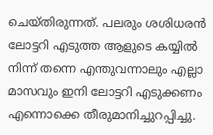ചെയ്തിരുന്നത്. പലരും ശശിധരൻ ലോട്ടറി എടുത്ത ആളുടെ കയ്യിൽ നിന്ന് തന്നെ എന്തുവന്നാലും എല്ലാ മാസവും ഇനി ലോട്ടറി എടുക്കണം എന്നൊക്കെ തീരുമാനിച്ചുറപ്പിച്ചു.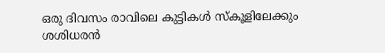ഒരു ദിവസം രാവിലെ കുട്ടികൾ സ്കൂളിലേക്കും ശശിധരൻ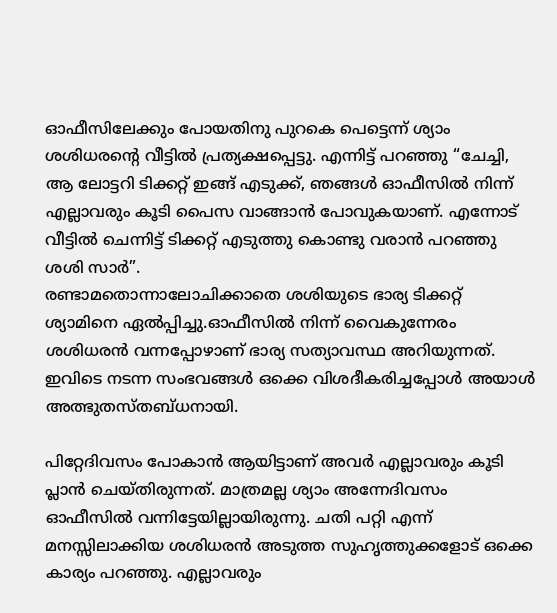ഓഫീസിലേക്കും പോയതിനു പുറകെ പെട്ടെന്ന് ശ്യാം ശശിധരൻ്റെ വീട്ടിൽ പ്രത്യക്ഷപ്പെട്ടു. എന്നിട്ട് പറഞ്ഞു “ചേച്ചി, ആ ലോട്ടറി ടിക്കറ്റ് ഇങ്ങ് എടുക്ക്, ഞങ്ങൾ ഓഫീസിൽ നിന്ന് എല്ലാവരും കൂടി പൈസ വാങ്ങാൻ പോവുകയാണ്. എന്നോട് വീട്ടിൽ ചെന്നിട്ട് ടിക്കറ്റ് എടുത്തു കൊണ്ടു വരാൻ പറഞ്ഞു ശശി സാർ”.
രണ്ടാമതൊന്നാലോചിക്കാതെ ശശിയുടെ ഭാര്യ ടിക്കറ്റ് ശ്യാമിനെ ഏൽപ്പിച്ചു.ഓഫീസിൽ നിന്ന് വൈകുന്നേരം ശശിധരൻ വന്നപ്പോഴാണ് ഭാര്യ സത്യാവസ്ഥ അറിയുന്നത്. ഇവിടെ നടന്ന സംഭവങ്ങൾ ഒക്കെ വിശദീകരിച്ചപ്പോൾ അയാൾ അത്ഭുതസ്തബ്ധനായി.

പിറ്റേദിവസം പോകാൻ ആയിട്ടാണ് അവർ എല്ലാവരും കൂടി പ്ലാൻ ചെയ്തിരുന്നത്. മാത്രമല്ല ശ്യാം അന്നേദിവസം ഓഫീസിൽ വന്നിട്ടേയില്ലായിരുന്നു. ചതി പറ്റി എന്ന് മനസ്സിലാക്കിയ ശശിധരൻ അടുത്ത സുഹൃത്തുക്കളോട് ഒക്കെ കാര്യം പറഞ്ഞു. എല്ലാവരും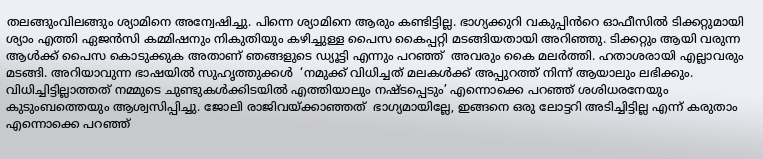തലങ്ങുംവിലങ്ങും ശ്യാമിനെ അന്വേഷിച്ചു. പിന്നെ ശ്യാമിനെ ആരും കണ്ടിട്ടില്ല. ഭാഗ്യക്കുറി വകുപ്പിൻറെ ഓഫീസിൽ ടിക്കറ്റുമായി ശ്യാം എത്തി ഏജൻസി കമ്മിഷനും നികുതിയും കഴിച്ചുള്ള പൈസ കൈപ്പറ്റി മടങ്ങിയതായി അറിഞ്ഞു. ടിക്കറ്റും ആയി വരുന്ന ആൾക്ക് പൈസ കൊടുക്കുക അതാണ് ഞങ്ങളുടെ ഡ്യൂട്ടി എന്നും പറഞ്ഞ്  അവരും കൈ മലർത്തി. ഹതാശരായി എല്ലാവരും  മടങ്ങി. അറിയാവുന്ന ഭാഷയിൽ സുഹൃത്തുക്കൾ  ‘നമുക്ക് വിധിച്ചത് മലകൾക്ക് അപ്പുറത്ത് നിന്ന് ആയാലും ലഭിക്കും. വിധിച്ചിട്ടില്ലാത്തത് നമ്മുടെ ചുണ്ടുകൾക്കിടയിൽ എത്തിയാലും നഷ്ടപ്പെടും’ എന്നൊക്കെ പറഞ്ഞ് ശശിധരനേയും കുടുംബത്തെയും ആശ്വസിപ്പിച്ചു. ജോലി രാജിവയ്ക്കാഞ്ഞത്  ഭാഗ്യമായില്ലേ, ഇങ്ങനെ ഒരു ലോട്ടറി അടിച്ചിട്ടില്ല എന്ന് കരുതാം എന്നൊക്കെ പറഞ്ഞ്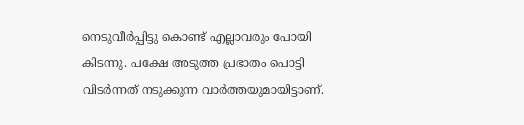നെടുവീർപ്പിട്ടു കൊണ്ട് എല്ലാവരും പോയി കിടന്നു. പക്ഷേ അടുത്ത പ്രഭാതം പൊട്ടി വിടർന്നത് നടുക്കുന്ന വാർത്തയുമായിട്ടാണ്.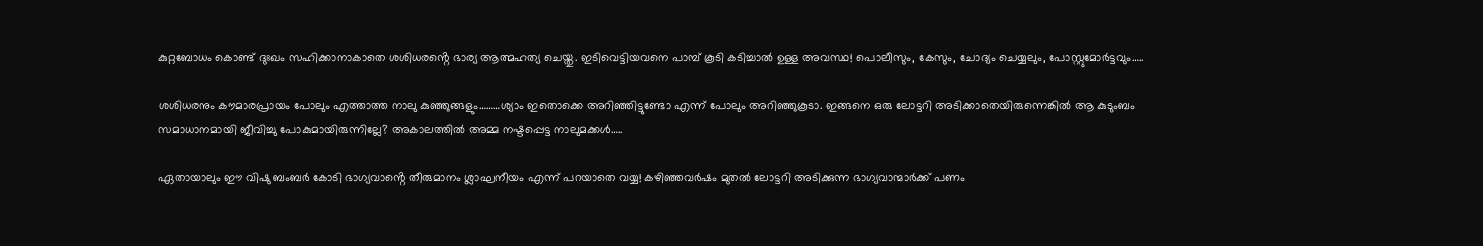കുറ്റബോധം കൊണ്ട് ദുഃഖം സഹിക്കാനാകാതെ ശശിധരൻ്റെ ഭാര്യ ആത്മഹത്യ ചെയ്തു. ഇടിവെട്ടിയവനെ പാമ്പ് കൂടി കടിച്ചാൽ ഉള്ള അവസ്ഥ! പൊലീസും, കേസും, ചോദ്യം ചെയ്യലും, പോസ്റ്റുമോർട്ടവും…..

ശശിധരനും കൗമാരപ്രായം പോലും എത്താത്ത നാലു കുഞ്ഞുങ്ങളും………ശ്യാം ഇതൊക്കെ അറിഞ്ഞിട്ടുണ്ടോ എന്ന് പോലും അറിഞ്ഞുകൂടാ. ഇങ്ങനെ ഒരു ലോട്ടറി അടിക്കാതെയിരുന്നെങ്കിൽ ആ കുടുംബം സമാധാനമായി ജീവിച്ചു പോകുമായിരുന്നില്ലേ? അകാലത്തിൽ അമ്മ നഷ്ടപ്പെട്ട നാലുമക്കൾ…..

ഏതായാലും ഈ വിഷു ബംബർ കോടി ഭാഗ്യവാൻ്റെ തീരുമാനം ശ്ലാഘനീയം എന്ന് പറയാതെ വയ്യ! കഴിഞ്ഞവർഷം മുതൽ ലോട്ടറി അടിക്കുന്ന ഭാഗ്യവാന്മാർക്ക് പണം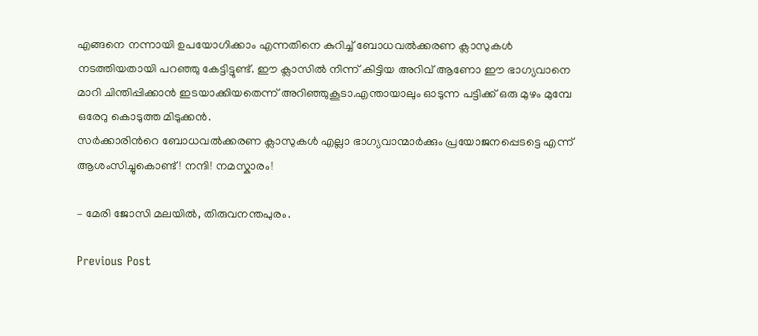എങ്ങനെ നന്നായി ഉപയോഗിക്കാം എന്നതിനെ കുറിച്ച് ബോധവൽക്കരണ ക്ലാസുകൾ നടത്തിയതായി പറഞ്ഞു കേട്ടിട്ടുണ്ട്. ഈ ക്ലാസിൽ നിന്ന് കിട്ടിയ അറിവ് ആണോ ഈ ഭാഗ്യവാനെ മാറി ചിന്തിപ്പിക്കാൻ ഇടയാക്കിയതെന്ന് അറിഞ്ഞുകൂടാ.എന്തായാലും ഓടുന്ന പട്ടിക്ക് ഒരു മുഴം മുമ്പേ ഒരേറു കൊടുത്ത മിടുക്കൻ.
സർക്കാരിൻറെ ബോധവൽക്കരണ ക്ലാസുകൾ എല്ലാ ഭാഗ്യവാന്മാർക്കും പ്രയോജനപ്പെടട്ടെ എന്ന് ആശംസിച്ചുകൊണ്ട്! നന്ദി! നമസ്കാരം!

– മേരി ജോസി മലയിൽ, തിരുവനന്തപുരം.

Previous Post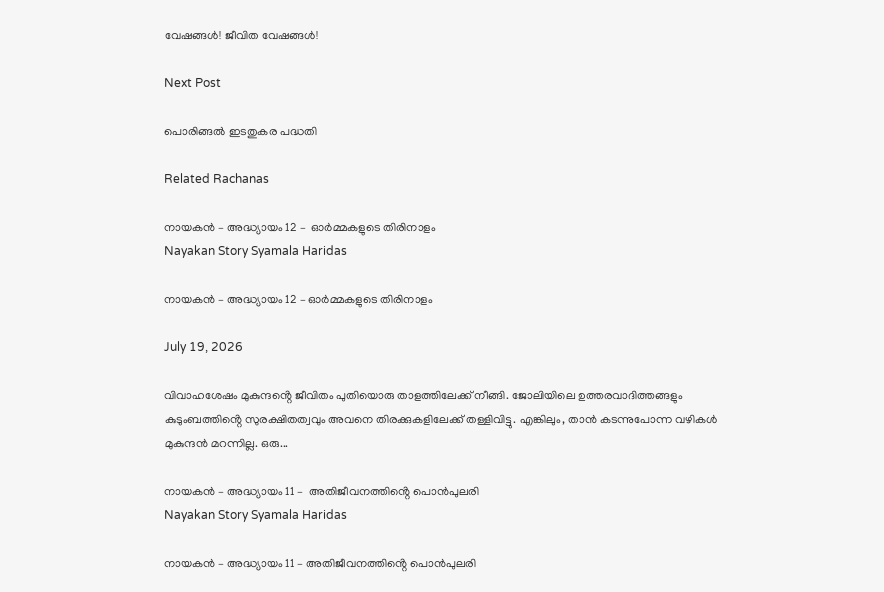വേഷങ്ങൾ! ജീവിത വേഷങ്ങൾ!

Next Post

പൊരിങ്ങൽ ഇടതുകര പദ്ധതി

Related Rachanas

നായകൻ – അദ്ധ്യായം 12 –  ഓർമ്മകളുടെ തിരിനാളം
Nayakan Story Syamala Haridas

നായകൻ – അദ്ധ്യായം 12 – ഓർമ്മകളുടെ തിരിനാളം

July 19, 2026

വിവാഹശേഷം മുകുന്ദൻ്റെ ജീവിതം പുതിയൊരു താളത്തിലേക്ക് നീങ്ങി. ജോലിയിലെ ഉത്തരവാദിത്തങ്ങളും കുടുംബത്തിൻ്റെ സുരക്ഷിതത്വവും അവനെ തിരക്കുകളിലേക്ക് തള്ളിവിട്ടു. എങ്കിലും, താൻ കടന്നുപോന്ന വഴികൾ മുകുന്ദൻ മറന്നില്ല. ഒരു...

നായകൻ – അദ്ധ്യായം 11 –  അതിജീവനത്തിൻ്റെ പൊൻപുലരി
Nayakan Story Syamala Haridas

നായകൻ – അദ്ധ്യായം 11 – അതിജീവനത്തിൻ്റെ പൊൻപുലരി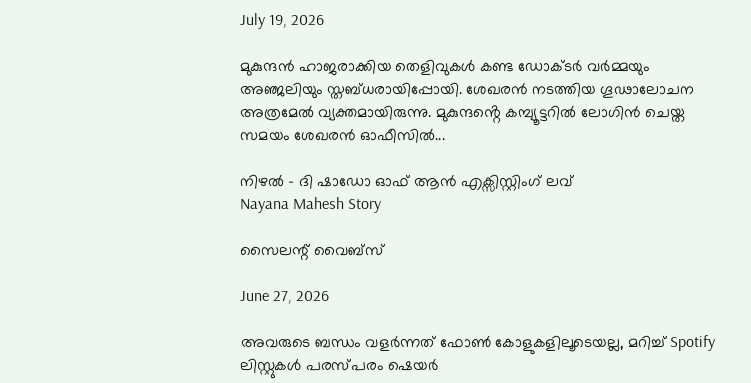July 19, 2026

മുകുന്ദൻ ഹാജരാക്കിയ തെളിവുകൾ കണ്ട ഡോക്ടർ വർമ്മയും അഞ്ജലിയും സ്തബ്ധരായിപ്പോയി. ശേഖരൻ നടത്തിയ ഗൂഢാലോചന അത്രമേൽ വ്യക്തമായിരുന്നു. മുകുന്ദൻ്റെ കമ്പ്യൂട്ടറിൽ ലോഗിൻ ചെയ്ത സമയം ശേഖരൻ ഓഫീസിൽ...

നിഴൽ – ദി ഷാഡോ ഓഫ് ആൻ എക്സിസ്റ്റിംഗ് ലവ്
Nayana Mahesh Story

സൈലന്റ് വൈബ്സ്

June 27, 2026

അവരുടെ ബന്ധം വളർന്നത് ഫോൺ കോളുകളിലൂടെയല്ല, മറിച്ച് Spotify ലിസ്റ്റുകൾ പരസ്പരം ഷെയർ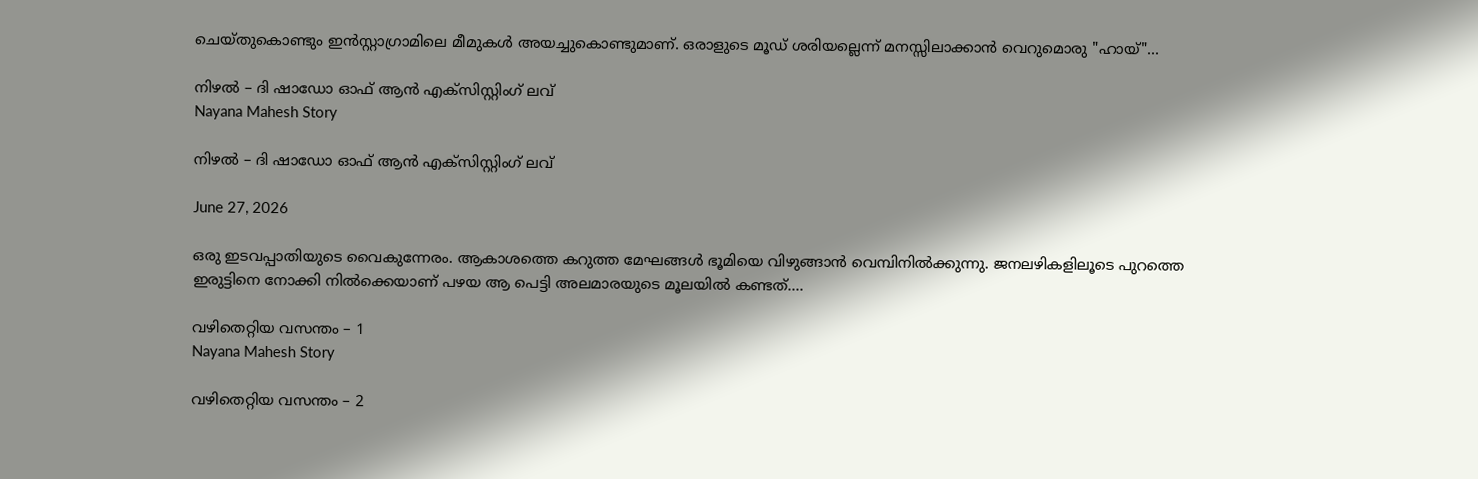ചെയ്തുകൊണ്ടും ഇൻസ്റ്റാഗ്രാമിലെ മീമുകൾ അയച്ചുകൊണ്ടുമാണ്. ഒരാളുടെ മൂഡ് ശരിയല്ലെന്ന് മനസ്സിലാക്കാൻ വെറുമൊരു "ഹായ്"...

നിഴൽ – ദി ഷാഡോ ഓഫ് ആൻ എക്സിസ്റ്റിംഗ് ലവ്
Nayana Mahesh Story

നിഴൽ – ദി ഷാഡോ ഓഫ് ആൻ എക്സിസ്റ്റിംഗ് ലവ്

June 27, 2026

ഒരു ഇടവപ്പാതിയുടെ വൈകുന്നേരം. ആകാശത്തെ കറുത്ത മേഘങ്ങൾ ഭൂമിയെ വിഴുങ്ങാൻ വെമ്പിനിൽക്കുന്നു. ജനലഴികളിലൂടെ പുറത്തെ ഇരുട്ടിനെ നോക്കി നിൽക്കെയാണ് പഴയ ആ പെട്ടി അലമാരയുടെ മൂലയിൽ കണ്ടത്....

വഴിതെറ്റിയ വസന്തം – 1
Nayana Mahesh Story

വഴിതെറ്റിയ വസന്തം – 2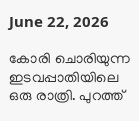June 22, 2026

കോരി ചൊരിയുന്ന ഇടവപ്പാതിയിലെ ഒരു രാത്രി. പുറത്ത്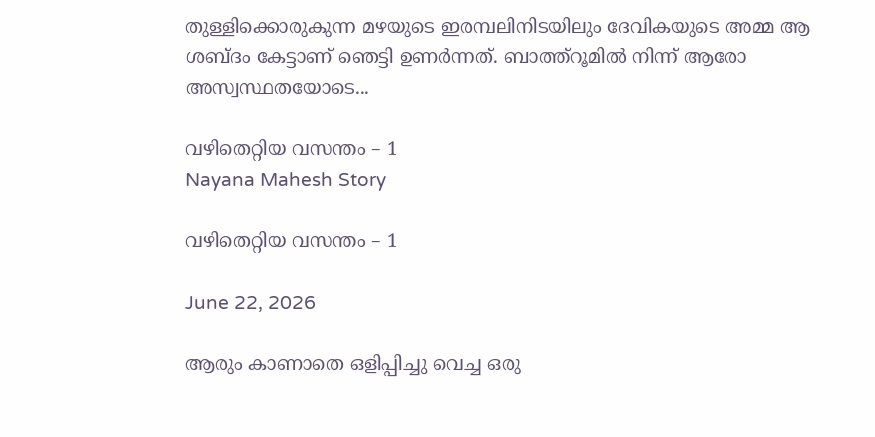തുള്ളിക്കൊരുകുന്ന മഴയുടെ ഇരമ്പലിനിടയിലും ദേവികയുടെ അമ്മ ആ ശബ്ദം കേട്ടാണ് ഞെട്ടി ഉണർന്നത്. ബാത്ത്റൂമിൽ നിന്ന് ആരോ അസ്വസ്ഥതയോടെ...

വഴിതെറ്റിയ വസന്തം – 1
Nayana Mahesh Story

വഴിതെറ്റിയ വസന്തം – 1

June 22, 2026

ആരും കാണാതെ ഒളിപ്പിച്ചു വെച്ച ഒരു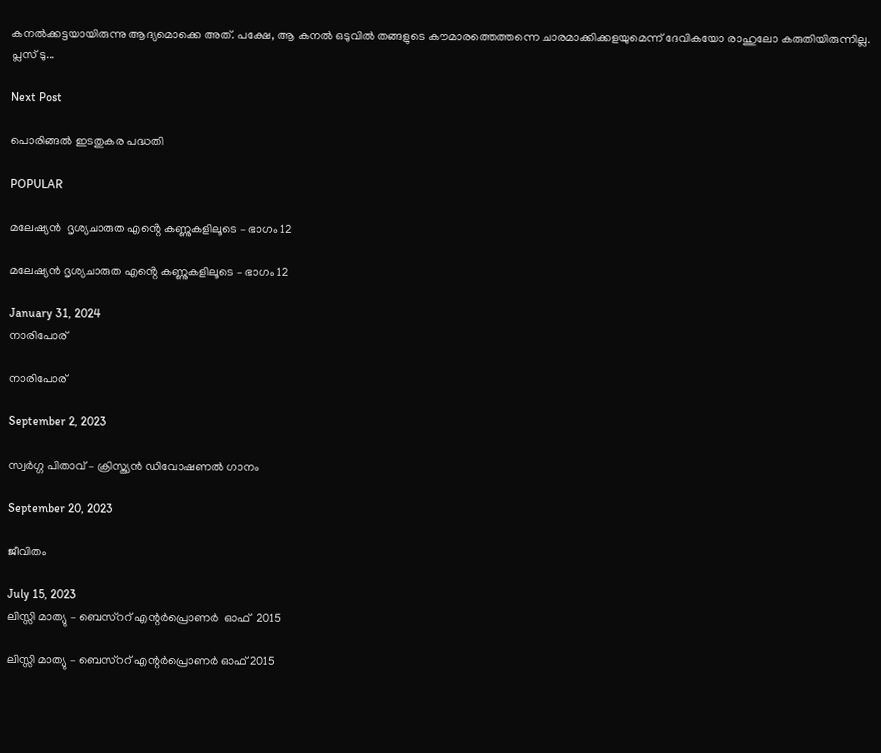കനൽക്കട്ടയായിരുന്നു ആദ്യമൊക്കെ അത്. പക്ഷേ, ആ കനൽ ഒടുവിൽ തങ്ങളുടെ കൗമാരത്തെത്തന്നെ ചാരമാക്കിക്കളയുമെന്ന് ദേവികയോ രാഹുലോ കരുതിയിരുന്നില്ല. പ്ലസ് ടു...

Next Post

പൊരിങ്ങൽ ഇടതുകര പദ്ധതി

POPULAR

മലേഷ്യൻ  ദൃശ്യചാരുത എൻ്റെ കണ്ണുകളിലൂടെ – ഭാഗം 12

മലേഷ്യൻ ദൃശ്യചാരുത എൻ്റെ കണ്ണുകളിലൂടെ – ഭാഗം 12

January 31, 2024
നാരിപോര്

നാരിപോര്

September 2, 2023

സ്വർഗ്ഗ പിതാവ് – ക്രിസ്ത്യൻ ഡിവോഷണൽ ഗാനം

September 20, 2023

ജീവിതം

July 15, 2023
ലിസ്സി മാത്യു – ബെസ്ററ് എന്റര്‍പ്രൊണര്‍  ഓഫ്  2015

ലിസ്സി മാത്യു – ബെസ്ററ് എന്റര്‍പ്രൊണര്‍ ഓഫ് 2015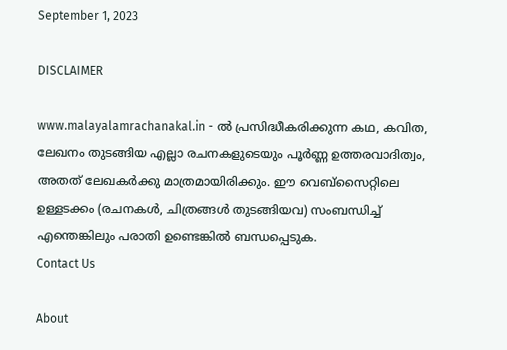September 1, 2023

DISCLAIMER

www.malayalamrachanakal.in - ല്‍ പ്രസിദ്ധീകരിക്കുന്ന കഥ, കവിത, ലേഖനം തുടങ്ങിയ എല്ലാ രചനകളുടെയും പൂർണ്ണ ഉത്തരവാദിത്വം, അതത് ലേഖകര്‍ക്കു മാത്രമായിരിക്കും. ഈ വെബ്‌സൈറ്റിലെ ഉള്ളടക്കം (രചനകൾ, ചിത്രങ്ങൾ തുടങ്ങിയവ) സംബന്ധിച്ച് എന്തെങ്കിലും പരാതി ഉണ്ടെങ്കിൽ ബന്ധപ്പെടുക.
Contact Us

About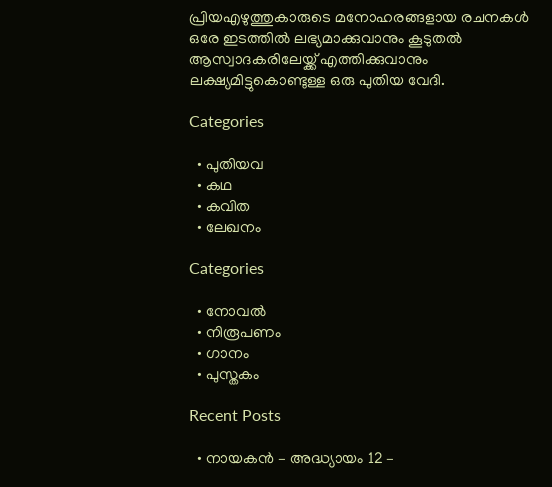പ്രിയഎഴുത്തുകാരുടെ മനോഹരങ്ങളായ രചനകൾ ഒരേ ഇടത്തിൽ ലഭ്യമാക്കുവാനും കൂടുതൽ ആസ്വാദകരിലേയ്ക്ക് എത്തിക്കുവാനും ലക്ഷ്യമിട്ടുകൊണ്ടുള്ള ഒരു പുതിയ വേദി.

Categories

  • പുതിയവ
  • കഥ
  • കവിത
  • ലേഖനം

Categories

  • നോവൽ
  • നിരൂപണം
  • ഗാനം
  • പുസ്തകം

Recent Posts

  • നായകൻ – അദ്ധ്യായം 12 –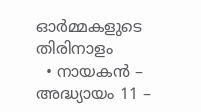ഓർമ്മകളുടെ തിരിനാളം
  • നായകൻ – അദ്ധ്യായം 11 –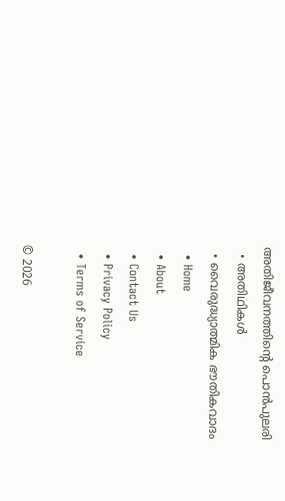അതിജീവനത്തിൻ്റെ പൊൻപുലരി
  • അതിഥികൾ
  • വൈരുദ്ധ്യാത്മിക ഭൗതികവാദം
  • Home
  • About
  • Contact Us
  • Privacy Policy
  • Terms of Service

© 2026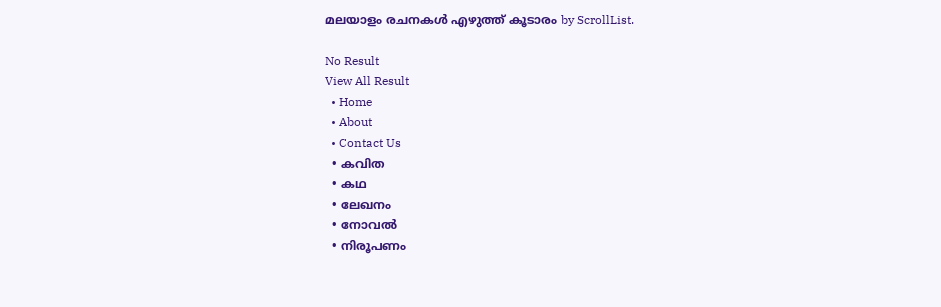മലയാളം രചനകൾ എഴുത്ത് കൂടാരം by ScrollList.

No Result
View All Result
  • Home
  • About
  • Contact Us
  • കവിത
  • കഥ
  • ലേഖനം
  • നോവൽ
  • നിരൂപണം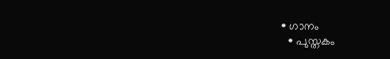• ഗാനം
  • പുസ്തകം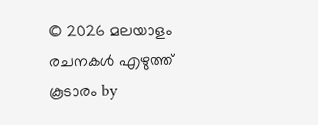© 2026 മലയാളം രചനകൾ എഴുത്ത് കൂടാരം by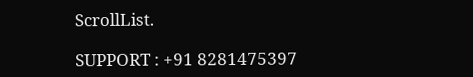ScrollList.

SUPPORT : +91 8281475397